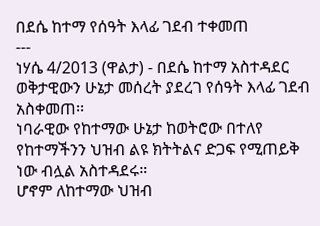በደሴ ከተማ የሰዓት እላፊ ገደብ ተቀመጠ
---
ነሃሴ 4/2013 (ዋልታ) - በደሴ ከተማ አስተዳደር ወቅታዊውን ሁኔታ መሰረት ያደረገ የሰዓት እላፊ ገደብ አስቀመጠ፡፡
ነባራዊው የከተማው ሁኔታ ከወትሮው በተለየ የከተማችንን ህዝብ ልዩ ክትትልና ድጋፍ የሚጠይቅ ነው ብሏል አስተዳደሩ።
ሆኖም ለከተማው ህዝብ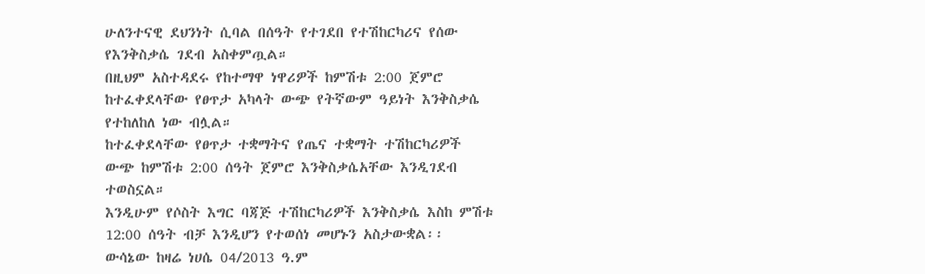ሁለንተናዊ ደህንነት ሲባል በሰዓት የተገደበ የተሽከርካሪና የሰው የእንቅስቃሴ ገደብ አስቀምጧል።
በዚህም አስተዳደሩ የከተማዋ ነዋሪዎች ከምሽቱ 2:00 ጀምሮ ከተፈቀደላቸው የፀጥታ አካላት ውጭ የትኛውም ዓይነት እንቅስቃሴ የተከለከለ ነው ብሏል።
ከተፈቀደላቸው የፀጥታ ተቋማትና የጤና ተቋማት ተሽከርካሪዎች ውጭ ከምሽቱ 2:00 ሰዓት ጀምሮ እንቅስቃሴአቸው እንዲገደብ ተወስኗል።
እንዲሁም የሶስት እግር ባጃጅ ተሽከርካሪዎች እንቅስቃሴ እስከ ምሽቱ 12:00 ሰዓት ብቻ እንዲሆን የተወሰነ መሆኑን አስታውቋል፡፡
ውሳኔው ከዛሬ ነሀሴ 04/2013 ዓ.ም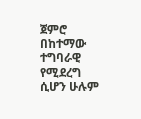ጀምሮ በከተማው ተግባራዊ የሚደረግ ሲሆን ሁሉም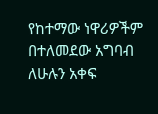የከተማው ነዋሪዎችም በተለመደው አግባብ ለሁሉን አቀፍ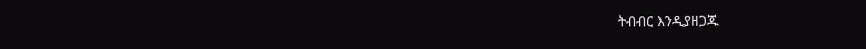ትብብር እንዲያዘጋጁ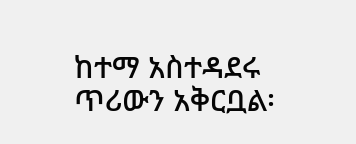ከተማ አስተዳደሩ ጥሪውን አቅርቧል፡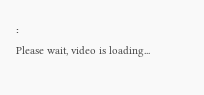፡
Please wait, video is loading...